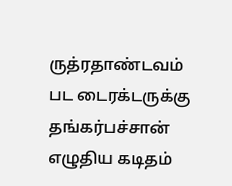ருத்ரதாண்டவம் பட டைரக்டருக்கு தங்கர்பச்சான் எழுதிய கடிதம்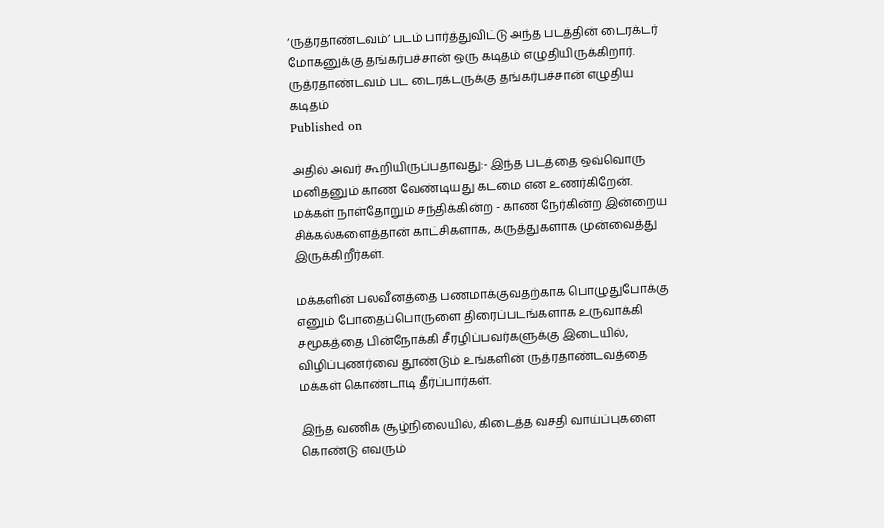‘ருத்ரதாண்டவம்’ படம் பார்த்துவிட்டு அந்த படத்தின் டைரக்டர் மோகனுக்கு தங்கர்பச்சான் ஒரு கடிதம் எழுதியிருக்கிறார்.
ருத்ரதாண்டவம் பட டைரக்டருக்கு தங்கர்பச்சான் எழுதிய கடிதம்
Published on

அதில் அவர் கூறியிருப்பதாவது:- இந்த படத்தை ஒவ்வொரு மனிதனும் காண வேண்டியது கடமை என உணர்கிறேன். மக்கள் நாள்தோறும் சந்திக்கின்ற - காண நேர்கின்ற இன்றைய சிக்கல்களைத்தான் காட்சிகளாக, கருத்துகளாக முன்வைத்து இருக்கிறீர்கள்.

மக்களின் பலவீனத்தை பணமாக்குவதற்காக பொழுதுபோக்கு எனும் போதைப்பொருளை திரைப்படங்களாக உருவாக்கி சமூகத்தை பின்நோக்கி சீரழிப்பவர்களுக்கு இடையில், விழிப்புணர்வை தூண்டும் உங்களின் ருத்ரதாண்டவத்தை மக்கள் கொண்டாடி தீர்ப்பார்கள்.

இந்த வணிக சூழ்நிலையில், கிடைத்த வசதி வாய்ப்புகளை கொண்டு எவரும்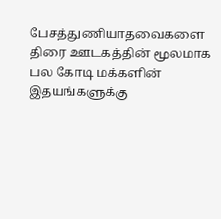பேசத்துணியாதவைகளை திரை ஊடகத்தின் மூலமாக பல கோடி மக்களின் இதயங்களுக்கு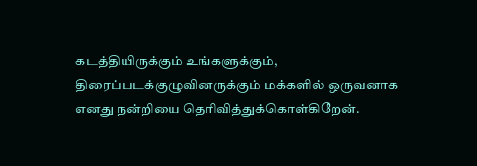கடத்தியிருக்கும் உங்களுக்கும், திரைப்படக்குழுவினருக்கும் மக்களில் ஒருவனாக எனது நன்றியை தெரிவித்துக்கொள்கிறேன்.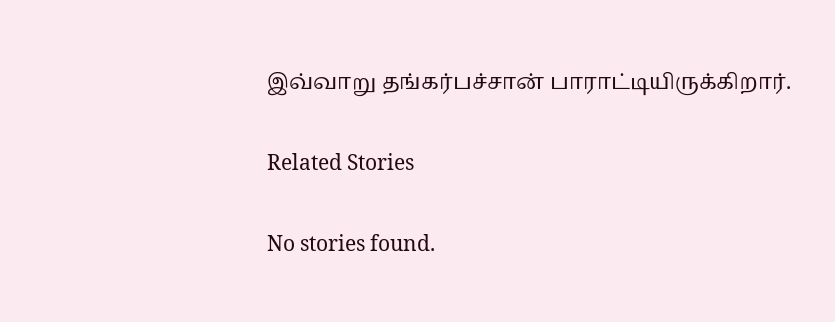இவ்வாறு தங்கர்பச்சான் பாராட்டியிருக்கிறார்.

Related Stories

No stories found.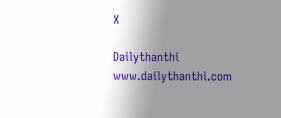X

Dailythanthi
www.dailythanthi.com